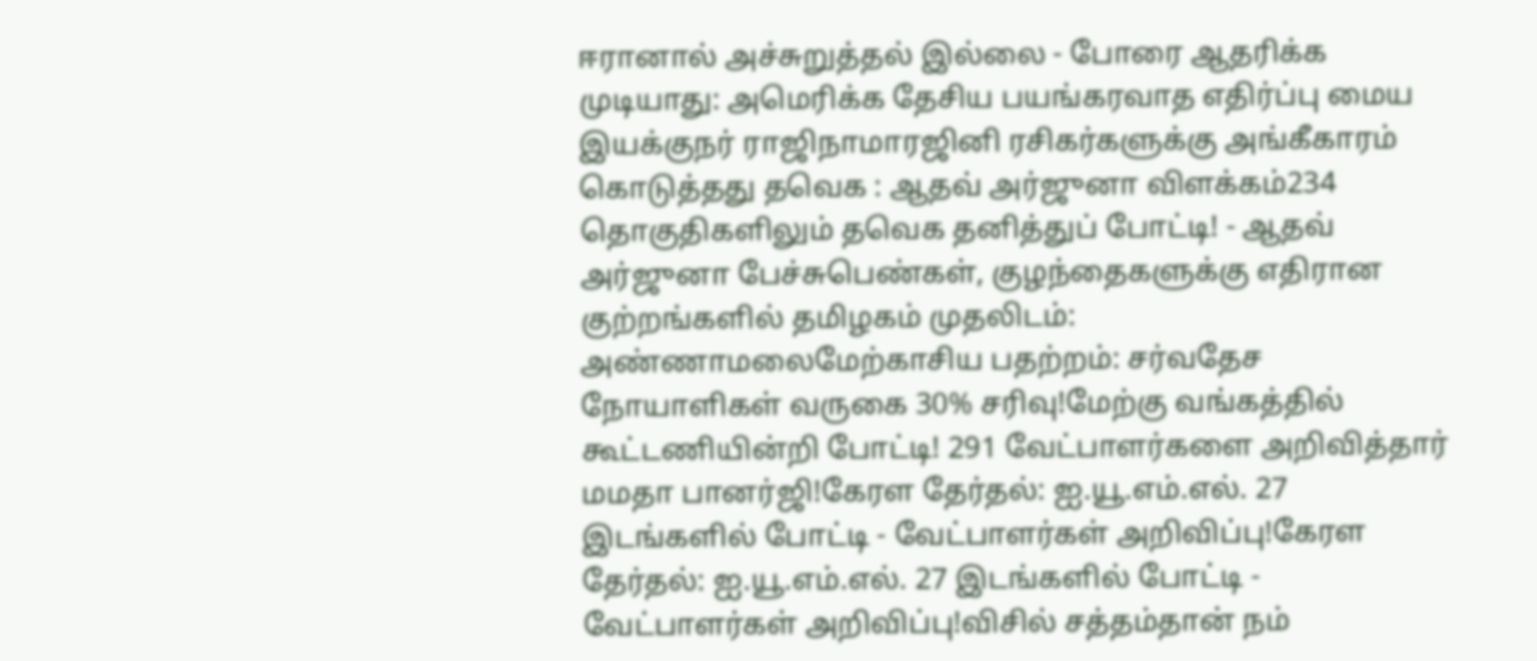ஈரானால் அச்சுறுத்தல் இல்லை - போரை ஆதரிக்க முடியாது: அமெரிக்க தேசிய பயங்கரவாத எதிர்ப்பு மைய இயக்குநர் ராஜிநாமாரஜினி ரசிகர்களுக்கு அங்கீகாரம் கொடுத்தது தவெக : ஆதவ் அர்ஜுனா விளக்கம்234 தொகுதிகளிலும் தவெக தனித்துப் போட்டி! - ஆதவ் அர்ஜுனா பேச்சுபெண்கள், குழந்தைகளுக்கு எதிரான குற்றங்களில் தமிழகம் முதலிடம்: அண்ணாமலைமேற்காசிய பதற்றம்: சர்வதேச நோயாளிகள் வருகை 30% சரிவு!மேற்கு வங்கத்தில் கூட்டணியின்றி போட்டி! 291 வேட்பாளர்களை அறிவித்தார் மமதா பானர்ஜி!கேரள தேர்தல்: ஐ.யூ.எம்.எல். 27 இடங்களில் போட்டி - வேட்பாளர்கள் அறிவிப்பு!கேரள தேர்தல்: ஐ.யூ.எம்.எல். 27 இடங்களில் போட்டி - வேட்பாளர்கள் அறிவிப்பு!விசில் சத்தம்தான் நம்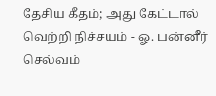தேசிய கீதம்; அது கேட்டால் வெற்றி நிச்சயம் - ஓ. பன்னீர் செல்வம்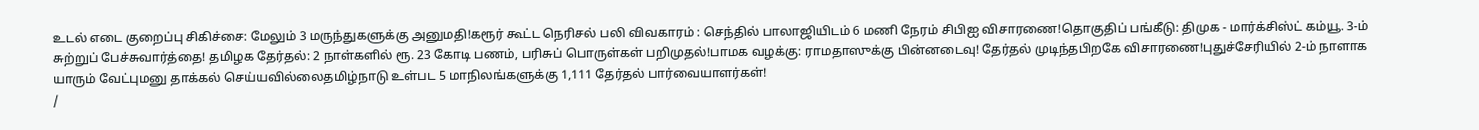உடல் எடை குறைப்பு சிகிச்சை: மேலும் 3 மருந்துகளுக்கு அனுமதி!கரூர் கூட்ட நெரிசல் பலி விவகாரம் : செந்தில் பாலாஜியிடம் 6 மணி நேரம் சிபிஐ விசாரணை!தொகுதிப் பங்கீடு: திமுக - மார்க்சிஸ்ட் கம்யூ. 3-ம் சுற்றுப் பேச்சுவார்த்தை! தமிழக தேர்தல்: 2 நாள்களில் ரூ. 23 கோடி பணம், பரிசுப் பொருள்கள் பறிமுதல்!பாமக வழக்கு: ராமதாஸுக்கு பின்னடைவு! தேர்தல் முடிந்தபிறகே விசாரணை!புதுச்சேரியில் 2-ம் நாளாக யாரும் வேட்புமனு தாக்கல் செய்யவில்லைதமிழ்நாடு உள்பட 5 மாநிலங்களுக்கு 1,111 தேர்தல் பார்வையாளர்கள்!
/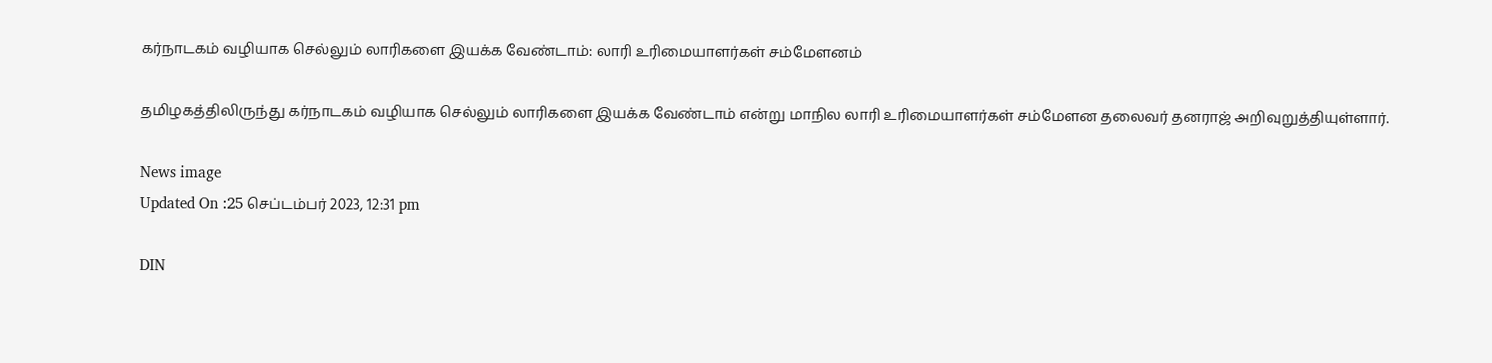கர்நாடகம் வழியாக செல்லும் லாரிகளை இயக்க வேண்டாம்: லாரி உரிமையாளர்கள் சம்மேளனம்

தமிழகத்திலிருந்து கர்நாடகம் வழியாக செல்லும் லாரிகளை இயக்க வேண்டாம் என்று மாநில லாரி உரிமையாளர்கள் சம்மேளன தலைவர் தனராஜ் அறிவுறுத்தியுள்ளார்.

News image
Updated On :25 செப்டம்பர் 2023, 12:31 pm

DIN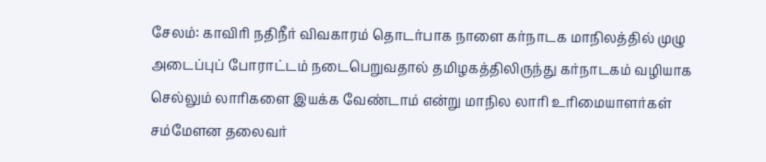சேலம்: காவிரி நதிநீர் விவகாரம் தொடர்பாக நாளை கர்நாடக மாநிலத்தில் முழு அடைப்புப் போராட்டம் நடைபெறுவதால் தமிழகத்திலிருந்து கர்நாடகம் வழியாக செல்லும் லாரிகளை இயக்க வேண்டாம் என்று மாநில லாரி உரிமையாளர்கள் சம்மேளன தலைவர்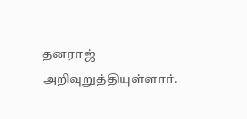தனராஜ் அறிவுறுத்தியுள்ளார்.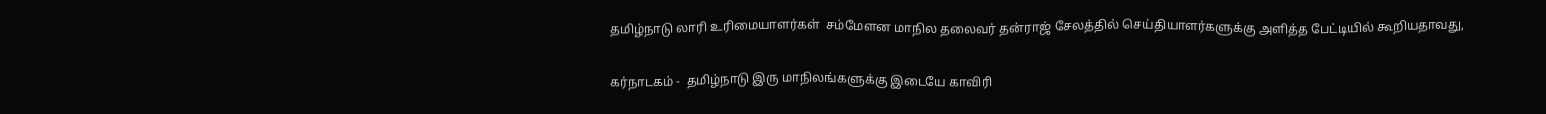தமிழ்நாடு லாரி உரிமையாளர்கள்  சம்மேளன மாநில தலைவர் தன்ராஜ் சேலத்தில் செய்தியாளர்களுக்கு அளித்த பேட்டியில் கூறியதாவது,

கர்நாடகம் -  தமிழ்நாடு இரு மாநிலங்களுக்கு இடையே காவிரி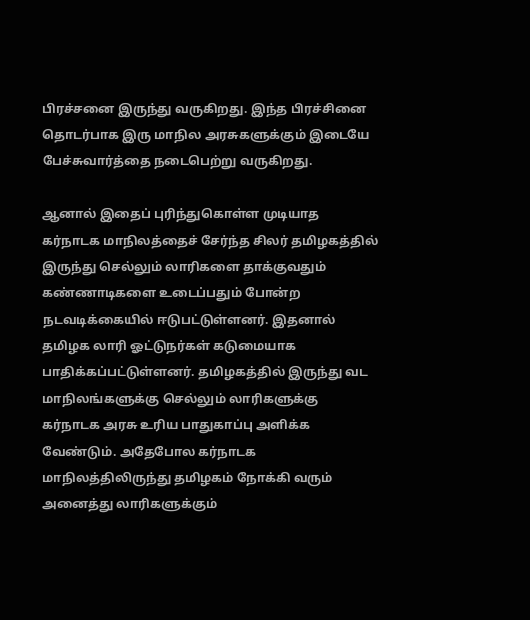பிரச்சனை இருந்து வருகிறது. இந்த பிரச்சினை தொடர்பாக இரு மாநில அரசுகளுக்கும் இடையே பேச்சுவார்த்தை நடைபெற்று வருகிறது.

ஆனால் இதைப் புரிந்துகொள்ள முடியாத கர்நாடக மாநிலத்தைச் சேர்ந்த சிலர் தமிழகத்தில் இருந்து செல்லும் லாரிகளை தாக்குவதும் கண்ணாடிகளை உடைப்பதும் போன்ற நடவடிக்கையில் ஈடுபட்டுள்ளனர். இதனால் தமிழக லாரி ஓட்டுநர்கள் கடுமையாக பாதிக்கப்பட்டுள்ளனர். தமிழகத்தில் இருந்து வட மாநிலங்களுக்கு செல்லும் லாரிகளுக்கு கர்நாடக அரசு உரிய பாதுகாப்பு அளிக்க வேண்டும். அதேபோல கர்நாடக மாநிலத்திலிருந்து தமிழகம் நோக்கி வரும் அனைத்து லாரிகளுக்கும்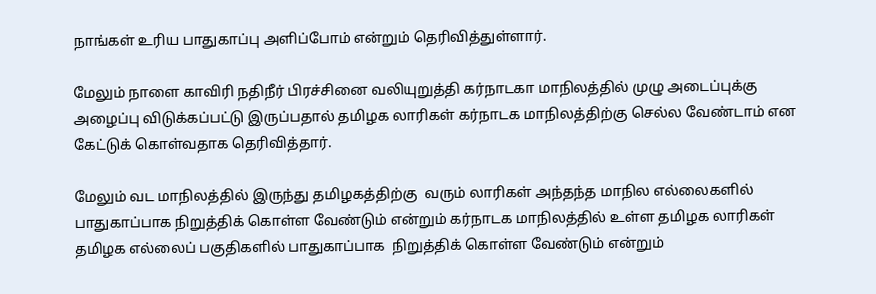நாங்கள் உரிய பாதுகாப்பு அளிப்போம் என்றும் தெரிவித்துள்ளார்.

மேலும் நாளை காவிரி நதிநீர் பிரச்சினை வலியுறுத்தி கர்நாடகா மாநிலத்தில் முழு அடைப்புக்கு அழைப்பு விடுக்கப்பட்டு இருப்பதால் தமிழக லாரிகள் கர்நாடக மாநிலத்திற்கு செல்ல வேண்டாம் என கேட்டுக் கொள்வதாக தெரிவித்தார்.

மேலும் வட மாநிலத்தில் இருந்து தமிழகத்திற்கு  வரும் லாரிகள் அந்தந்த மாநில எல்லைகளில் பாதுகாப்பாக நிறுத்திக் கொள்ள வேண்டும் என்றும் கர்நாடக மாநிலத்தில் உள்ள தமிழக லாரிகள் தமிழக எல்லைப் பகுதிகளில் பாதுகாப்பாக  நிறுத்திக் கொள்ள வேண்டும் என்றும்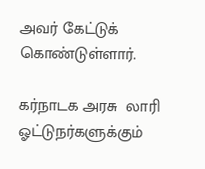அவர் கேட்டுக் கொண்டுள்ளார்.

கர்நாடக அரசு  லாரி ஓட்டுநர்களுக்கும்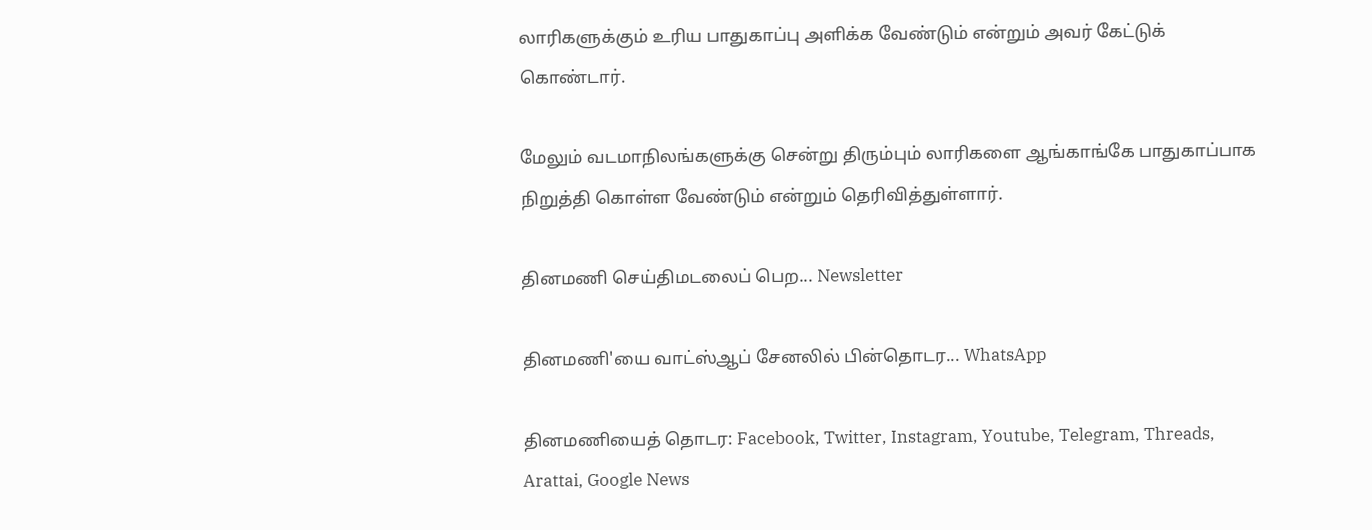லாரிகளுக்கும் உரிய பாதுகாப்பு அளிக்க வேண்டும் என்றும் அவர் கேட்டுக் கொண்டார்.

மேலும் வடமாநிலங்களுக்கு சென்று திரும்பும் லாரிகளை ஆங்காங்கே பாதுகாப்பாக நிறுத்தி கொள்ள வேண்டும் என்றும் தெரிவித்துள்ளார்.

தினமணி செய்திமடலைப் பெற... Newsletter

தினமணி'யை வாட்ஸ்ஆப் சேனலில் பின்தொடர... WhatsApp

தினமணியைத் தொடர: Facebook, Twitter, Instagram, Youtube, Telegram, Threads, Arattai, Google News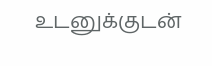உடனுக்குடன்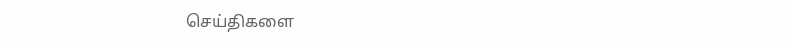செய்திகளை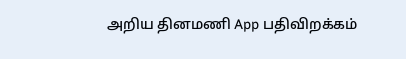அறிய தினமணி App பதிவிறக்கம்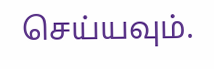செய்யவும்.